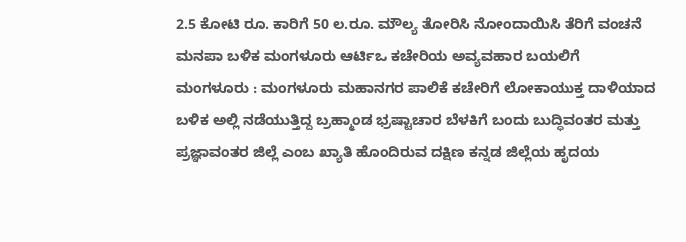2.5 ಕೋಟಿ ರೂ. ಕಾರಿಗೆ 50 ಲ.ರೂ. ಮೌಲ್ಯ ತೋರಿಸಿ ನೋಂದಾಯಿಸಿ ತೆರಿಗೆ ವಂಚನೆ
ಮನಪಾ ಬಳಿಕ ಮಂಗಳೂರು ಆರ್ಟಿಒ ಕಚೇರಿಯ ಅವ್ಯವಹಾರ ಬಯಲಿಗೆ ಮಂಗಳೂರು : ಮಂಗಳೂರು ಮಹಾನಗರ ಪಾಲಿಕೆ ಕಚೇರಿಗೆ ಲೋಕಾಯುಕ್ತ ದಾಳಿಯಾದ ಬಳಿಕ ಅಲ್ಲಿ ನಡೆಯುತ್ತಿದ್ದ ಬ್ರಹ್ಮಾಂಡ ಭ್ರಷ್ಟಾಚಾರ ಬೆಳಕಿಗೆ ಬಂದು ಬುದ್ಧಿವಂತರ ಮತ್ತು ಪ್ರಜ್ಞಾವಂತರ ಜಿಲ್ಲೆ ಎಂಬ ಖ್ಯಾತಿ ಹೊಂದಿರುವ ದಕ್ಷಿಣ ಕನ್ನಡ ಜಿಲ್ಲೆಯ ಹೃದಯ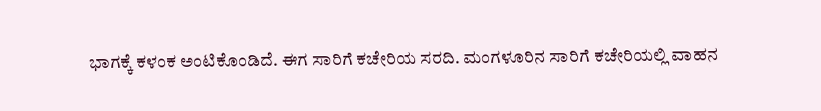ಭಾಗಕ್ಕೆ ಕಳಂಕ ಅಂಟಿಕೊಂಡಿದೆ. ಈಗ ಸಾರಿಗೆ ಕಚೇರಿಯ ಸರದಿ. ಮಂಗಳೂರಿನ ಸಾರಿಗೆ ಕಚೇರಿಯಲ್ಲಿ ವಾಹನ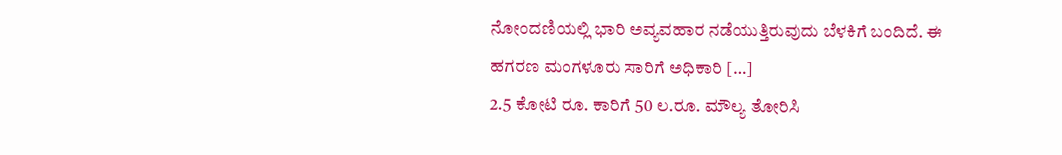ನೋಂದಣಿಯಲ್ಲಿ ಭಾರಿ ಅವ್ಯವಹಾರ ನಡೆಯುತ್ತಿರುವುದು ಬೆಳಕಿಗೆ ಬಂದಿದೆ. ಈ ಹಗರಣ ಮಂಗಳೂರು ಸಾರಿಗೆ ಅಧಿಕಾರಿ […]
2.5 ಕೋಟಿ ರೂ. ಕಾರಿಗೆ 50 ಲ.ರೂ. ಮೌಲ್ಯ ತೋರಿಸಿ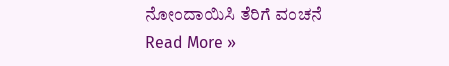ನೋಂದಾಯಿಸಿ ತೆರಿಗೆ ವಂಚನೆ Read More »